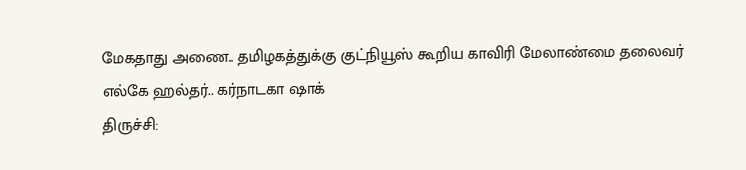மேகதாது அணை.. தமிழகத்துக்கு குட்நியூஸ் கூறிய காவிரி மேலாண்மை தலைவர் எல்கே ஹல்தர்.. கர்நாடகா ஷாக்
திருச்சி: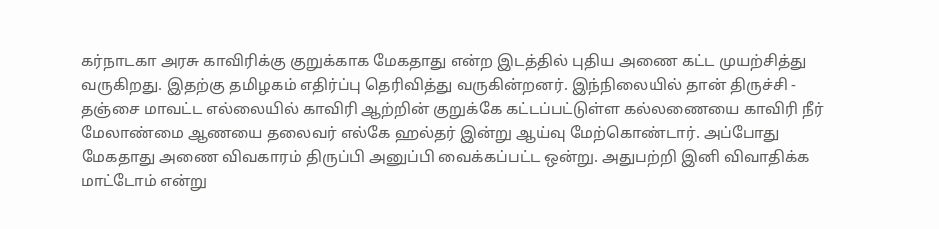கர்நாடகா அரசு காவிரிக்கு குறுக்காக மேகதாது என்ற இடத்தில் புதிய அணை கட்ட முயற்சித்து வருகிறது. இதற்கு தமிழகம் எதிர்ப்பு தெரிவித்து வருகின்றனர். இந்நிலையில் தான் திருச்சி - தஞ்சை மாவட்ட எல்லையில் காவிரி ஆற்றின் குறுக்கே கட்டப்பட்டுள்ள கல்லணையை காவிரி நீர் மேலாண்மை ஆணயை தலைவர் எல்கே ஹல்தர் இன்று ஆய்வு மேற்கொண்டார். அப்போது மேகதாது அணை விவகாரம் திருப்பி அனுப்பி வைக்கப்பட்ட ஒன்று. அதுபற்றி இனி விவாதிக்க மாட்டோம் என்று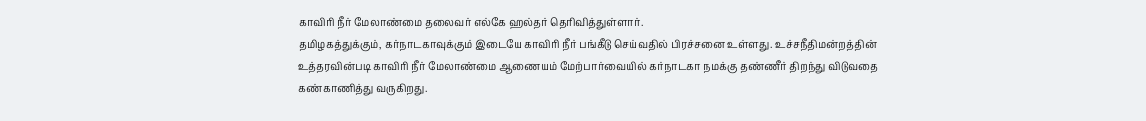காவிரி நீர் மேலாண்மை தலைவர் எல்கே ஹல்தர் தெரிவித்துள்ளார்.
தமிழகத்துக்கும், கர்நாடகாவுக்கும் இடையே காவிரி நீர் பங்கீடு செய்வதில் பிரச்சனை உள்ளது. உச்சநீதிமன்றத்தின் உத்தரவின்படி காவிரி நீர் மேலாண்மை ஆணையம் மேற்பார்வையில் கர்நாடகா நமக்கு தண்ணீர் திறந்து விடுவதை கண்காணித்து வருகிறது.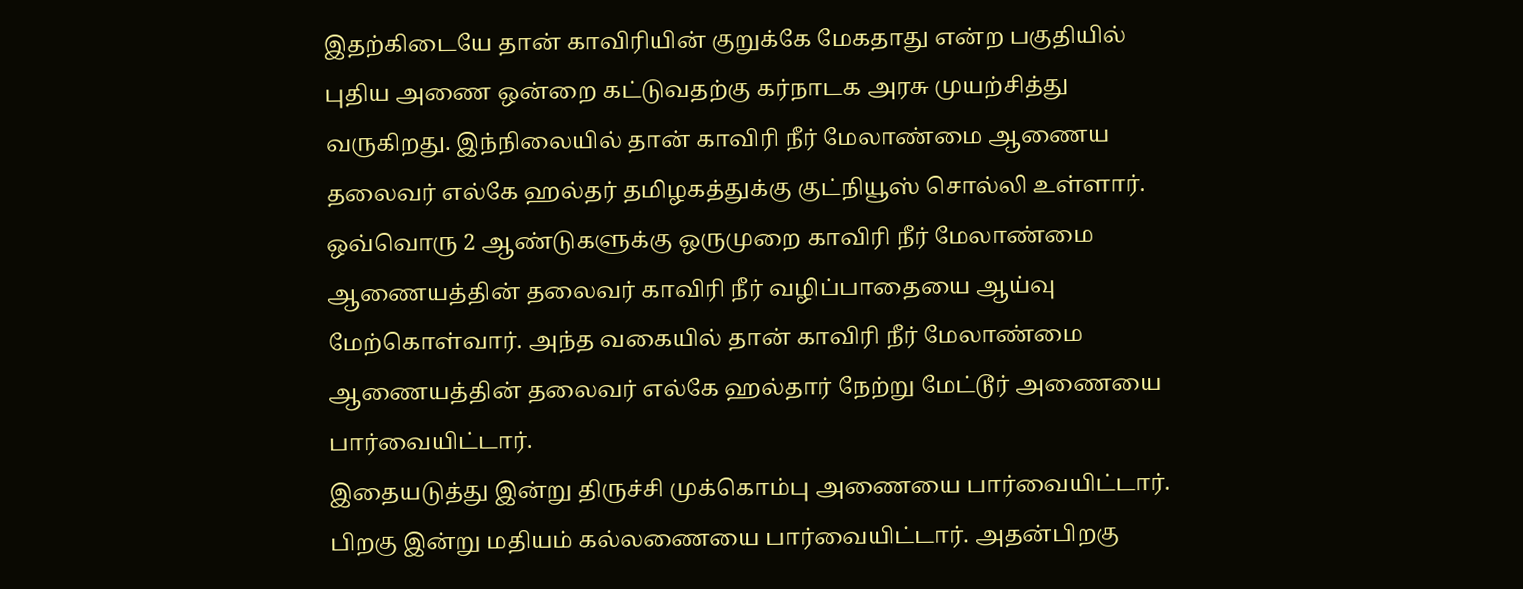இதற்கிடையே தான் காவிரியின் குறுக்கே மேகதாது என்ற பகுதியில் புதிய அணை ஒன்றை கட்டுவதற்கு கர்நாடக அரசு முயற்சித்து வருகிறது. இந்நிலையில் தான் காவிரி நீர் மேலாண்மை ஆணைய தலைவர் எல்கே ஹல்தர் தமிழகத்துக்கு குட்நியூஸ் சொல்லி உள்ளார்.
ஒவ்வொரு 2 ஆண்டுகளுக்கு ஒருமுறை காவிரி நீர் மேலாண்மை ஆணையத்தின் தலைவர் காவிரி நீர் வழிப்பாதையை ஆய்வு மேற்கொள்வார். அந்த வகையில் தான் காவிரி நீர் மேலாண்மை ஆணையத்தின் தலைவர் எல்கே ஹல்தார் நேற்று மேட்டூர் அணையை பார்வையிட்டார்.
இதையடுத்து இன்று திருச்சி முக்கொம்பு அணையை பார்வையிட்டார். பிறகு இன்று மதியம் கல்லணையை பார்வையிட்டார். அதன்பிறகு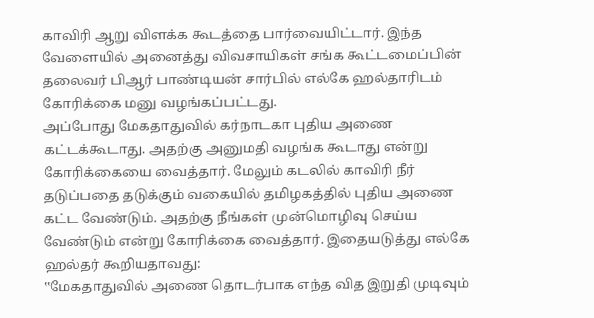காவிரி ஆறு விளக்க கூடத்தை பார்வையிட்டார். இந்த வேளையில் அனைத்து விவசாயிகள் சங்க கூட்டமைப்பின் தலைவர் பிஆர் பாண்டியன் சார்பில் எல்கே ஹல்தாரிடம் கோரிக்கை மனு வழங்கப்பட்டது.
அப்போது மேகதாதுவில் கர்நாடகா புதிய அணை கட்டக்கூடாது. அதற்கு அனுமதி வழங்க கூடாது என்று கோரிக்கையை வைத்தார். மேலும் கடலில் காவிரி நீர் தடுப்பதை தடுக்கும் வகையில் தமிழகத்தில் புதிய அணை கட்ட வேண்டும். அதற்கு நீங்கள் முன்மொழிவு செய்ய வேண்டும் என்று கோரிக்கை வைத்தார். இதையடுத்து எல்கே ஹல்தர் கூறியதாவது:
‛‛மேகதாதுவில் அணை தொடர்பாக எந்த வித இறுதி முடிவும்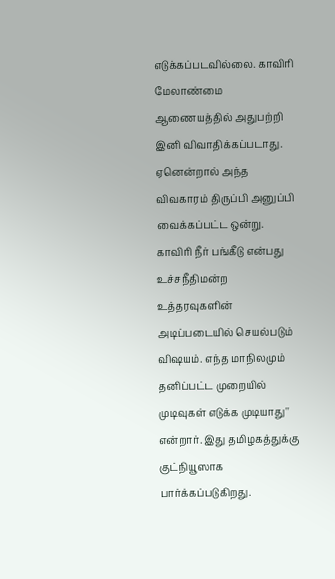எடுக்கப்படவில்லை. காவிரி மேலாண்மை ஆணையத்தில் அதுபற்றி இனி விவாதிக்கப்படாது. ஏனென்றால் அந்த விவகாரம் திருப்பி அனுப்பி வைக்கப்பட்ட ஒன்று. காவிரி நீர் பங்கீடு என்பது உச்சநீதிமன்ற உத்தரவுகளின் அடிப்படையில் செயல்படும் விஷயம். எந்த மாநிலமும் தனிப்பட்ட முறையில் முடிவுகள் எடுக்க முடியாது'' என்றார். இது தமிழகத்துக்கு குட்நியூஸாக பார்க்கப்படுகிறது.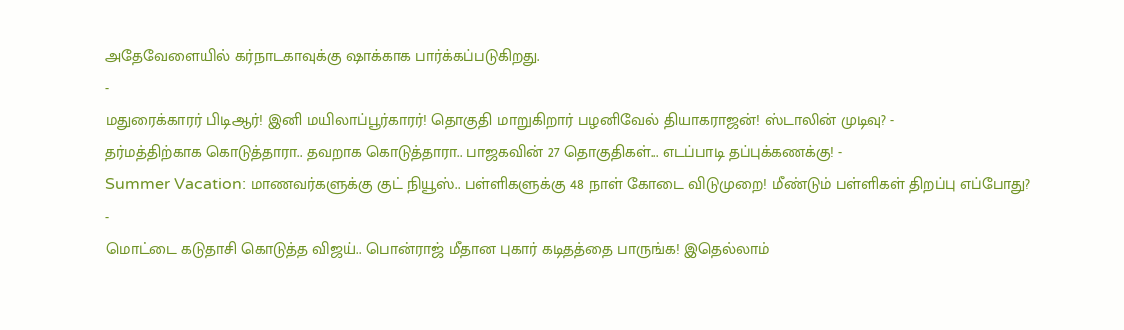அதேவேளையில் கர்நாடகாவுக்கு ஷாக்காக பார்க்கப்படுகிறது.
-
மதுரைக்காரர் பிடிஆர்! இனி மயிலாப்பூர்காரர்! தொகுதி மாறுகிறார் பழனிவேல் தியாகராஜன்! ஸ்டாலின் முடிவு? -
தர்மத்திற்காக கொடுத்தாரா.. தவறாக கொடுத்தாரா.. பாஜகவின் 27 தொகுதிகள்... எடப்பாடி தப்புக்கணக்கு! -
Summer Vacation: மாணவர்களுக்கு குட் நியூஸ்.. பள்ளிகளுக்கு 48 நாள் கோடை விடுமுறை! மீண்டும் பள்ளிகள் திறப்பு எப்போது? -
மொட்டை கடுதாசி கொடுத்த விஜய்.. பொன்ராஜ் மீதான புகார் கடிதத்தை பாருங்க! இதெல்லாம்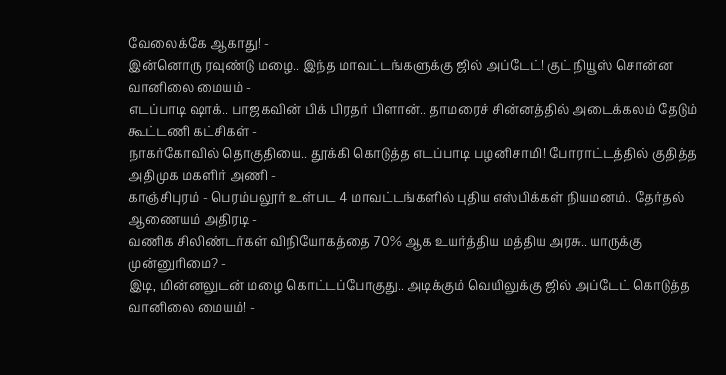வேலைக்கே ஆகாது! -
இன்னொரு ரவுண்டு மழை.. இந்த மாவட்டங்களுக்கு ஜில் அப்டேட்! குட் நியூஸ் சொன்ன வானிலை மையம் -
எடப்பாடி ஷாக்.. பாஜகவின் பிக் பிரதர் பிளான்.. தாமரைச் சின்னத்தில் அடைக்கலம் தேடும் கூட்டணி கட்சிகள் -
நாகர்கோவில் தொகுதியை.. தூக்கி கொடுத்த எடப்பாடி பழனிசாமி! போராட்டத்தில் குதித்த அதிமுக மகளிர் அணி -
காஞ்சிபுரம் - பெரம்பலூர் உள்பட 4 மாவட்டங்களில் புதிய எஸ்பிக்கள் நியமனம்.. தேர்தல் ஆணையம் அதிரடி -
வணிக சிலிண்டர்கள் விநியோகத்தை 70% ஆக உயர்த்திய மத்திய அரசு.. யாருக்கு முன்னுரிமை? -
இடி, மின்னலுடன் மழை கொட்டப்போகுது.. அடிக்கும் வெயிலுக்கு ஜில் அப்டேட் கொடுத்த வானிலை மையம்! -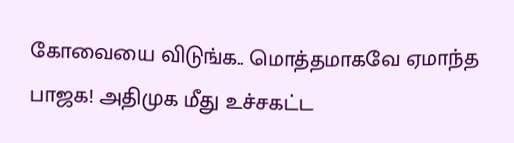கோவையை விடுங்க.. மொத்தமாகவே ஏமாந்த பாஜக! அதிமுக மீது உச்சகட்ட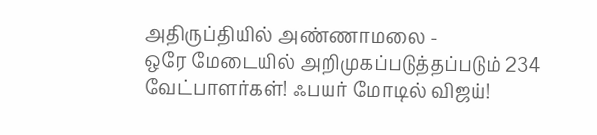அதிருப்தியில் அண்ணாமலை -
ஒரே மேடையில் அறிமுகப்படுத்தப்படும் 234 வேட்பாளர்கள்! ஃபயர் மோடில் விஜய்!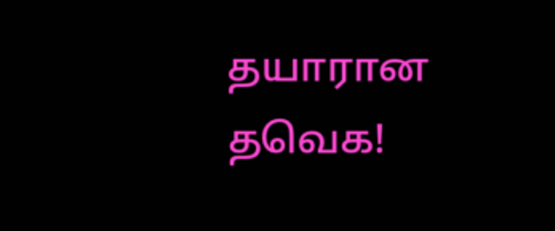தயாரான தவெக!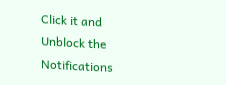Click it and Unblock the Notifications